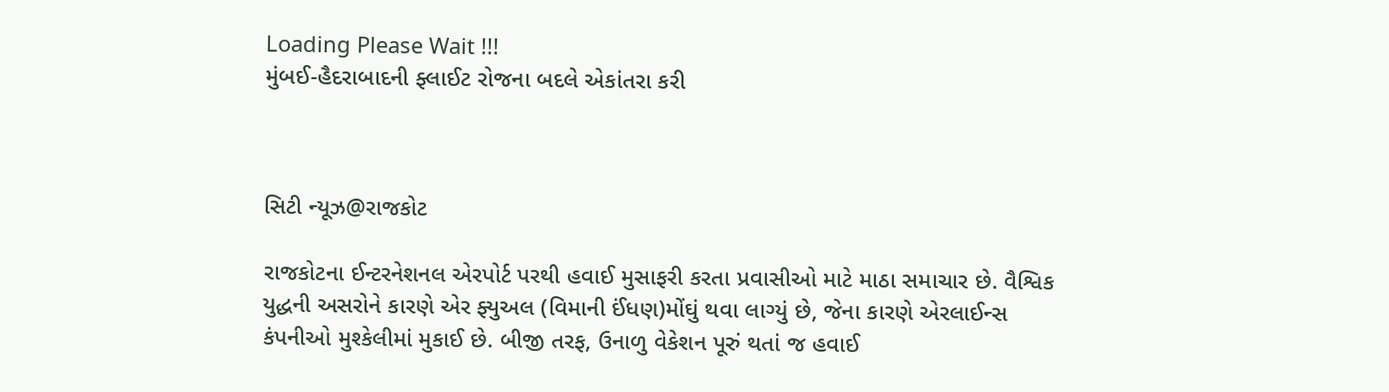Loading Please Wait !!!
મુંબઈ-હૈદરાબાદની ફ્લાઈટ રોજના બદલે એકાંતરા કરી



સિટી ન્યૂઝ@રાજકોટ

રાજકોટના ઈન્ટરનેશનલ એરપોર્ટ પરથી હવાઈ મુસાફરી કરતા પ્રવાસીઓ માટે માઠા સમાચાર છે. વૈશ્વિક યુદ્ધની અસરોને કારણે એર ફ્યુઅલ (વિમાની ઈંધણ)મોંઘું થવા લાગ્યું છે, જેના કારણે એરલાઈન્સ કંપનીઓ મુશ્કેલીમાં મુકાઈ છે. બીજી તરફ, ઉનાળુ વેકેશન પૂરું થતાં જ હવાઈ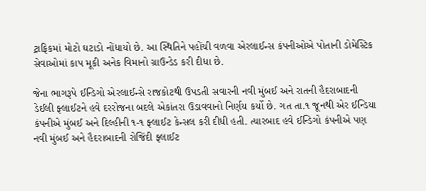ટ્રાફિકમાં મોટો ઘટાડો નોંધાયો છે. આ સ્થિતિને પહોંચી વળવા એરલાઈન્સ કંપનીઓએ પોતાની ડોમેસ્ટિક સેવાઓમાં કાપ મૂકી અનેક વિમાનો ગ્રાઉન્ડેડ કરી દીધા છે.

જેના ભાગરૂપે ઈન્ડિગો એરલાઈન્સે રાજકોટથી ઉપડતી સવારની નવી મુંબઈ અને રાતની હૈદરાબાદની ડેઈલી ફ્લાઈટને હવે દરરોજના બદલે એકાંતરા ઉડાવવાનો નિર્ણય કર્યો છે. ગત તા.૧ જૂનથી એર ઈન્ડિયા કંપનીએ મુંબઈ અને દિલ્હીની ૧-૧ ફ્લાઈટ કેન્સલ કરી દીધી હતી. ત્યારબાદ હવે ઈન્ડિગો કંપનીએ પણ નવી મુંબઈ અને હૈદરાબાદની રોજિંદી ફ્લાઈટ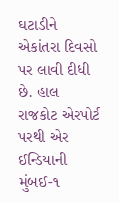ઘટાડીને એકાંતરા દિવસો પર લાવી દીધી છે. હાલ રાજકોટ એરપોર્ટ પરથી એર ઈન્ડિયાની મુંબઈ-૧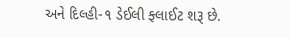અને દિલ્હી-૧ ડેઈલી ફ્લાઈટ શરૂ છે.